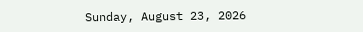Sunday, August 23, 2026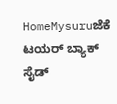HomeMysuruಜೆಕೆ ಟಯರ್ ಬ್ಯಾಕ್ ಸೈಡ್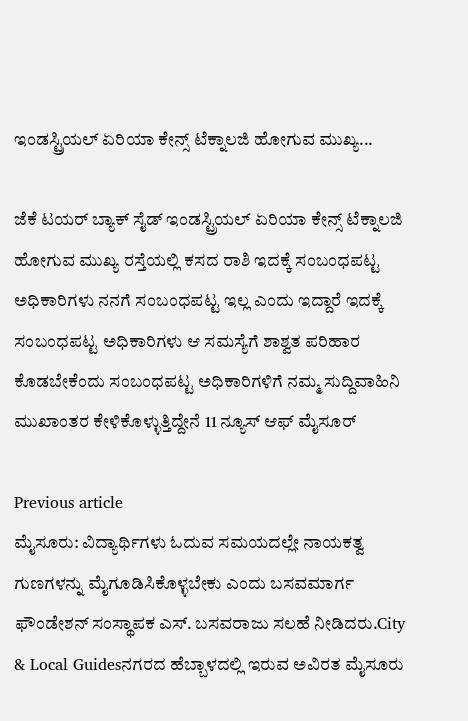ಇಂಡಸ್ಟ್ರಿಯಲ್ ಏರಿಯಾ ಕೇನ್ಸ್ ಟೆಕ್ನಾಲಜಿ ಹೋಗುವ ಮುಖ್ಯ...

ಜೆಕೆ ಟಯರ್ ಬ್ಯಾಕ್ ಸೈಡ್ ಇಂಡಸ್ಟ್ರಿಯಲ್ ಏರಿಯಾ ಕೇನ್ಸ್ ಟೆಕ್ನಾಲಜಿ ಹೋಗುವ ಮುಖ್ಯ ರಸ್ತೆಯಲ್ಲಿ ಕಸದ ರಾಶಿ ಇದಕ್ಕೆ ಸಂಬಂಧಪಟ್ಟ ಅಧಿಕಾರಿಗಳು ನನಗೆ ಸಂಬಂಧಪಟ್ಟ ಇಲ್ಲ ಎಂದು ಇದ್ದಾರೆ ಇದಕ್ಕೆ ಸಂಬಂಧಪಟ್ಟ ಅಧಿಕಾರಿಗಳು ಆ ಸಮಸ್ಯೆಗೆ ಶಾಶ್ವತ ಪರಿಹಾರ ಕೊಡಬೇಕೆಂದು ಸಂಬಂಧಪಟ್ಟ ಅಧಿಕಾರಿಗಳಿಗೆ ನಮ್ಮ ಸುದ್ದಿವಾಹಿನಿ ಮುಖಾಂತರ ಕೇಳಿಕೊಳ್ಳುತ್ತಿದ್ದೇನೆ 11 ನ್ಯೂಸ್ ಆಫ್ ಮೈಸೂರ್

Previous article
ಮೈಸೂರು: ವಿದ್ಯಾರ್ಥಿಗಳು ಓದುವ ಸಮಯದಲ್ಲೇ ನಾಯಕತ್ವ ಗುಣಗಳನ್ನು ಮೈಗೂಡಿಸಿಕೊಳ್ಳಬೇಕು ಎಂದು ಬಸವಮಾರ್ಗ ಫೌಂಡೇಶನ್ ಸಂಸ್ಥಾಪಕ ಎಸ್. ಬಸವರಾಜು ಸಲಹೆ ನೀಡಿದರು.City & Local Guidesನಗರದ ಹೆಬ್ಬಾಳದಲ್ಲಿ ಇರುವ ಅವಿರತ ಮೈಸೂರು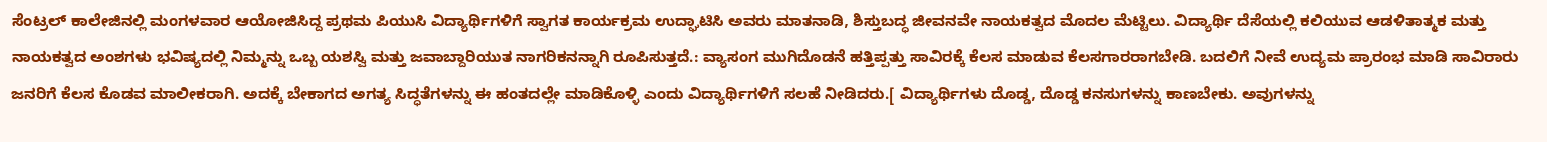ಸೆಂಟ್ರಲ್ ಕಾಲೇಜಿನಲ್ಲಿ ಮಂಗಳವಾರ ಆಯೋಜಿಸಿದ್ದ ಪ್ರಥಮ ಪಿಯುಸಿ ವಿದ್ಯಾರ್ಥಿಗಳಿಗೆ ಸ್ವಾಗತ ಕಾರ್ಯಕ್ರಮ ಉದ್ಘಾಟಿಸಿ ಅವರು ಮಾತನಾಡಿ, ಶಿಸ್ತುಬದ್ಧ ಜೀವನವೇ ನಾಯಕತ್ವದ ಮೊದಲ ಮೆಟ್ಟಿಲು. ವಿದ್ಯಾರ್ಥಿ ದೆಸೆಯಲ್ಲಿ ಕಲಿಯುವ ಆಡಳಿತಾತ್ಮಕ ಮತ್ತು ನಾಯಕತ್ವದ ಅಂಶಗಳು ಭವಿಷ್ಯದಲ್ಲಿ ನಿಮ್ಮನ್ನು ಒಬ್ಬ ಯಶಸ್ವಿ ಮತ್ತು ಜವಾಬ್ದಾರಿಯುತ ನಾಗರಿಕನನ್ನಾಗಿ ರೂಪಿಸುತ್ತದೆ.: ವ್ಯಾಸಂಗ ಮುಗಿದೊಡನೆ ಹತ್ತಿಪ್ಪತ್ತು ಸಾವಿರಕ್ಕೆ ಕೆಲಸ ಮಾಡುವ ಕೆಲಸಗಾರರಾಗಬೇಡಿ. ಬದಲಿಗೆ ನೀವೆ ಉದ್ಯಮ ಪ್ರಾರಂಭ ಮಾಡಿ ಸಾವಿರಾರು ಜನರಿಗೆ ಕೆಲಸ ಕೊಡವ ಮಾಲೀಕರಾಗಿ. ಅದಕ್ಕೆ ಬೇಕಾಗದ ಅಗತ್ಯ ಸಿದ್ಧತೆಗಳನ್ನು ಈ ಹಂತದಲ್ಲೇ ಮಾಡಿಕೊಳ್ಳಿ ಎಂದು ವಿದ್ಯಾರ್ಥಿಗಳಿಗೆ ಸಲಹೆ ನೀಡಿದರು.[ ವಿದ್ಯಾರ್ಥಿಗಳು ದೊಡ್ಡ, ದೊಡ್ಡ ಕನಸುಗಳನ್ನು ಕಾಣಬೇಕು. ಅವುಗಳನ್ನು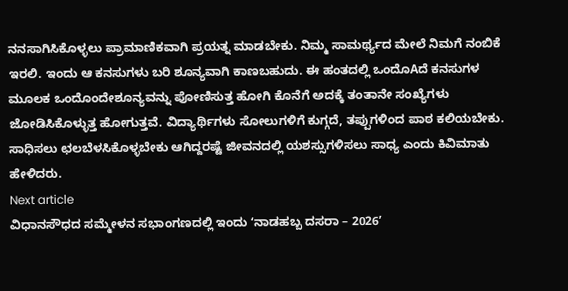ನನಸಾಗಿಸಿಕೊಳ್ಳಲು ಪ್ರಾಮಾಣಿಕವಾಗಿ ಪ್ರಯತ್ನ ಮಾಡಬೇಕು. ನಿಮ್ಮ ಸಾಮರ್ಥ್ಯದ ಮೇಲೆ ನಿಮಗೆ ನಂಬಿಕೆ ಇರಲಿ. ಇಂದು ಆ ಕನಸುಗಳು ಬರಿ ಶೂನ್ಯವಾಗಿ ಕಾಣಬಹುದು. ಈ ಹಂತದಲ್ಲಿ ಒಂದೊAದೆ ಕನಸುಗಳ ಮೂಲಕ ಒಂದೊಂದೇಶೂನ್ಯವನ್ನು ಪೋಣಿಸುತ್ತ ಹೋಗಿ ಕೊನೆಗೆ ಅದಕ್ಕೆ ತಂತಾನೇ ಸಂಖ್ಯೆಗಳು ಜೋಡಿಸಿಕೊಳ್ಳುತ್ತ ಹೋಗುತ್ತವೆ. ವಿದ್ಯಾರ್ಥಿಗಳು ಸೋಲುಗಳಿಗೆ ಕುಗ್ಗದೆ, ತಪ್ಪುಗಳಿಂದ ಪಾಠ ಕಲಿಯಬೇಕು. ಸಾಧಿಸಲು ಛಲಬೆಳಸಿಕೊಳ್ಳಬೇಕು ಆಗಿದ್ದರಷ್ಟೆ ಜೀವನದಲ್ಲಿ ಯಶಸ್ಸುಗಳಿಸಲು ಸಾಧ್ಯ ಎಂದು ಕಿವಿಮಾತು ಹೇಳಿದರು.
Next article
ವಿಧಾನಸೌಧದ ಸಮ್ಮೇಳನ ಸಭಾಂಗಣದಲ್ಲಿ ಇಂದು ʻನಾಡಹಬ್ಬ ದಸರಾ – 2026ʼ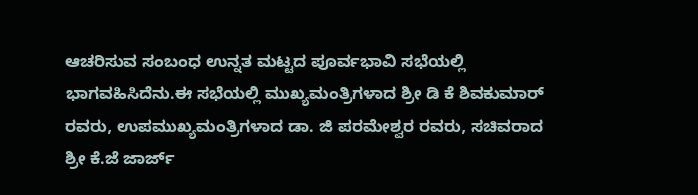ಆಚರಿಸುವ ಸಂಬಂಧ ಉನ್ನತ ಮಟ್ಟದ ಪೂರ್ವಭಾವಿ ಸಭೆಯಲ್ಲಿ ಭಾಗವಹಿಸಿದೆನು.ಈ ಸಭೆಯಲ್ಲಿ ಮುಖ್ಯಮಂತ್ರಿಗಳಾದ ಶ್ರೀ ಡಿ ಕೆ ಶಿವಕುಮಾರ್ ರವರು, ಉಪಮುಖ್ಯಮಂತ್ರಿಗಳಾದ ಡಾ. ಜಿ ಪರಮೇಶ್ವರ ರವರು, ಸಚಿವರಾದ ಶ್ರೀ ಕೆ.ಜೆ ಜಾರ್ಜ್‌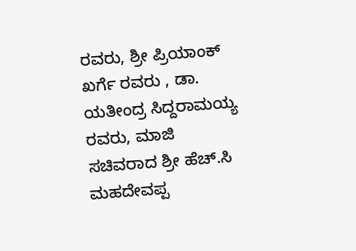ರವರು, ಶ್ರೀ ಪ್ರಿಯಾಂಕ್‌ ಖರ್ಗೆ ರವರು , ಡಾ. ಯತೀಂದ್ರ ಸಿದ್ದರಾಮಯ್ಯ ರವರು, ಮಾಜಿ ಸಚಿವರಾದ ಶ್ರೀ ಹೆಚ್‌.ಸಿ ಮಹದೇವಪ್ಪ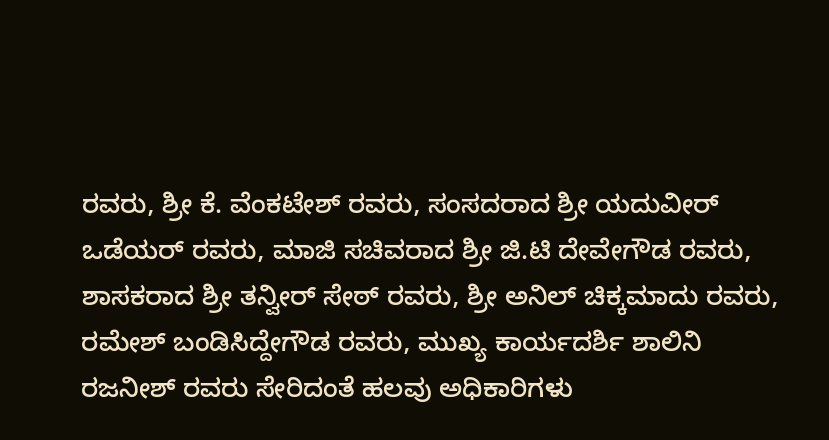ರವರು, ಶ್ರೀ ಕೆ. ವೆಂಕಟೇಶ್‌ ರವರು, ಸಂಸದರಾದ ಶ್ರೀ ಯದುವೀರ್‌ ಒಡೆಯರ್‌ ರವರು, ಮಾಜಿ ಸಚಿವರಾದ ಶ್ರೀ ಜಿ.ಟಿ ದೇವೇಗೌಡ ರವರು, ಶಾಸಕರಾದ ಶ್ರೀ ತನ್ವೀರ್‌ ಸೇಠ್‌ ರವರು, ಶ್ರೀ ಅನಿಲ್‌ ಚಿಕ್ಕಮಾದು ರವರು, ರಮೇಶ್‌ ಬಂಡಿಸಿದ್ದೇಗೌಡ ರವರು, ಮುಖ್ಯ ಕಾರ್ಯದರ್ಶಿ ಶಾಲಿನಿ ರಜನೀಶ್‌ ರವರು ಸೇರಿದಂತೆ ಹಲವು ಅಧಿಕಾರಿಗಳು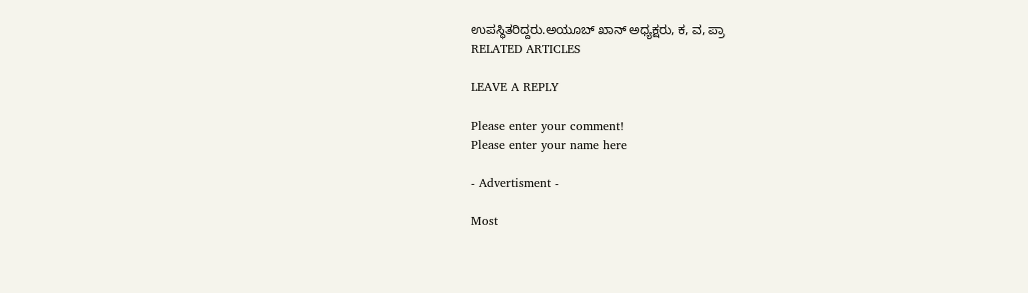ಉಪಸ್ಥಿತರಿದ್ದರು.ಅಯೂಬ್ ಖಾನ್ ಅಧ್ಯಕ್ಷರು, ಕ, ವ, ಪ್ರಾ
RELATED ARTICLES

LEAVE A REPLY

Please enter your comment!
Please enter your name here

- Advertisment -

Most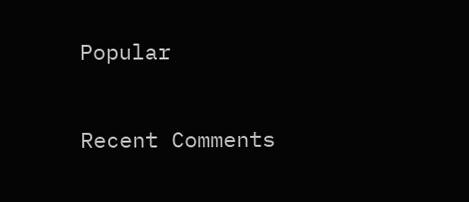Popular

Recent Comments